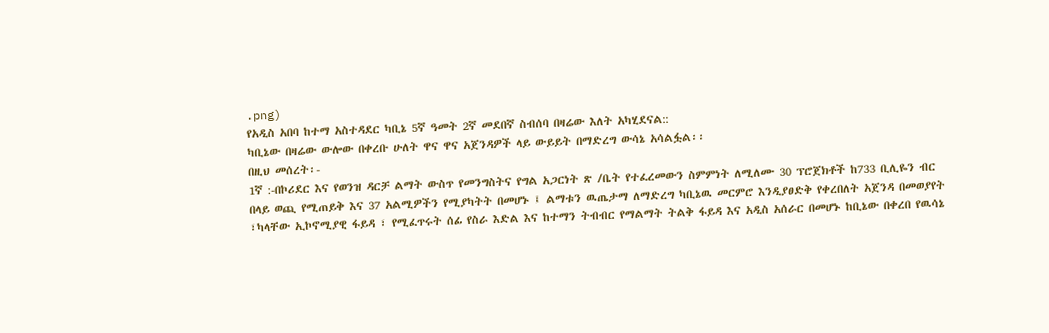.png)
የአዲስ አበባ ከተማ አስተዳደር ካቢኔ 5ኛ ዓመት 2ኛ መደበኛ ስብሰባ በዛሬው እለት አካሂደናል::
ካቢኔው በዛሬው ውሎው በቀረቡ ሁለት ዋና ዋና አጀንዳዎች ላይ ውይይት በማድረግ ውሳኔ አሳልፏል፡፡
በዚህ መሰረት፡-
1ኛ :-በኮሪደር እና የወንዝ ዳርቻ ልማት ውስጥ የመንግስትና የግል አጋርነት ጽ /ቤት የተፈረመውን ስምምነት ለሚለሙ 30 ፕሮጀክቶች ከ733 ቢሊዬን ብር በላይ ወጪ የሚጠይቅ እና 37 አልሚዎችን የሚያካትት በመሆኑ ፤ ልማቱን ዉጤታማ ለማድረግ ካቢኔዉ መርምሮ እንዲያፀድቅ የቀረበለት አጀንዳ በመወያየት ፣ካላቸው ኢኮኖሚያዊ ፋይዳ ፣ የሚፈጥሩት ሰፊ የስራ እድል እና ከተማን ትብብር የማልማት ትልቅ ፋይዳ እና አዲስ አሰራር በመሆኑ ከቢኔው በቀረበ የዉሳኔ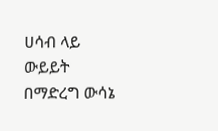ሀሳብ ላይ ውይይት በማድረግ ውሳኔ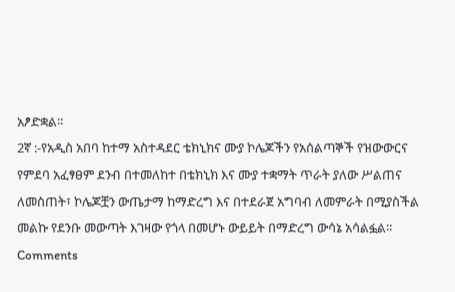አፆድቋል፡፡
2ኛ :-የአዲስ አበባ ከተማ አስተዳደር ቴክኒክና ሙያ ኮሌጆችን የአሰልጣኞች የዝውውርና የምደባ አፈፃፀም ደንብ በተመለከተ በቴክኒክ እና ሙያ ተቋማት ጥራት ያለው ሥልጠና ለመስጠት፣ ኮሌጆቿን ውጤታማ ከማድረግ እና በተደራጀ አግባብ ለመምራት በሚያስችል መልኩ የደንቡ መውጣት እገዛው የጎላ በመሆኑ ውይይት በማድረግ ውሳኔ አሳልፏል፡፡
Comments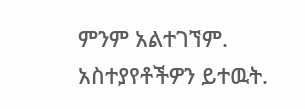ምንም አልተገኘም.
አስተያየቶችዎን ይተዉት.